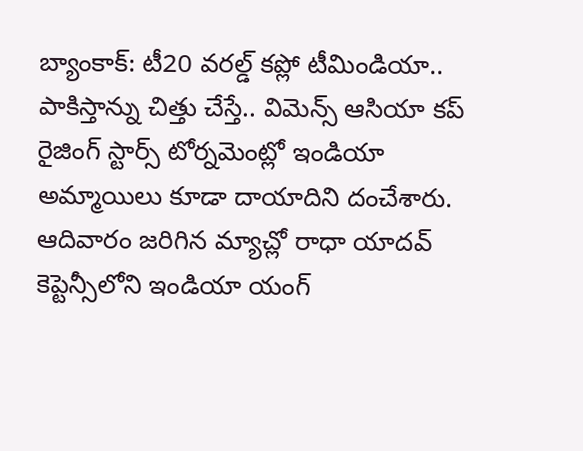బ్యాంకాక్: టీ20 వరల్డ్ కప్లో టీమిండియా.. పాకిస్తాన్ను చిత్తు చేస్తే.. విమెన్స్ ఆసియా కప్ రైజింగ్ స్టార్స్ టోర్నమెంట్లో ఇండియా అమ్మాయిలు కూడా దాయాదిని దంచేశారు. ఆదివారం జరిగిన మ్యాచ్లో రాధా యాదవ్ కెప్టెన్సీలోని ఇండియా యంగ్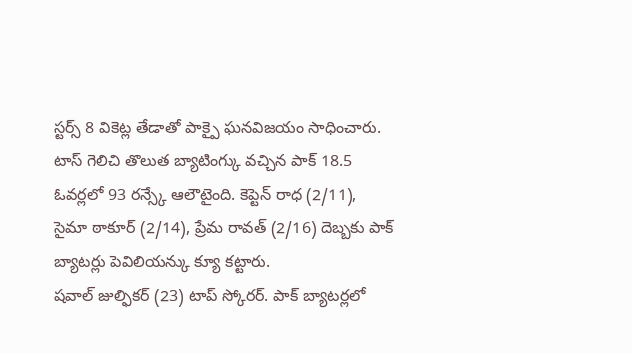స్టర్స్ 8 వికెట్ల తేడాతో పాక్పై ఘనవిజయం సాధించారు. టాస్ గెలిచి తొలుత బ్యాటింగ్కు వచ్చిన పాక్ 18.5 ఓవర్లలో 93 రన్స్కే ఆలౌటైంది. కెప్టెన్ రాధ (2/11), సైమా ఠాకూర్ (2/14), ప్రేమ రావత్ (2/16) దెబ్బకు పాక్ బ్యాటర్లు పెవిలియన్కు క్యూ కట్టారు.
షవాల్ జుల్ఫికర్ (23) టాప్ స్కోరర్. పాక్ బ్యాటర్లలో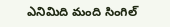ఎనిమిది మంది సింగిల్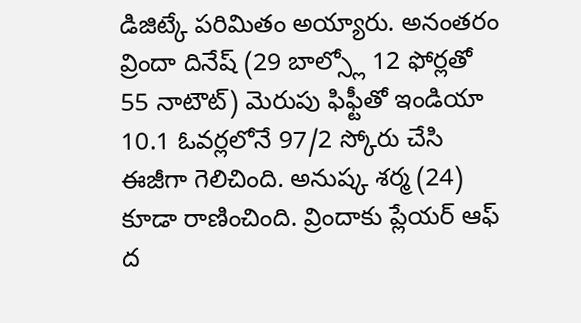డిజిట్కే పరిమితం అయ్యారు. అనంతరం వ్రిందా దినేష్ (29 బాల్స్లో 12 ఫోర్లతో 55 నాటౌట్) మెరుపు ఫిఫ్టీతో ఇండియా 10.1 ఓవర్లలోనే 97/2 స్కోరు చేసి ఈజీగా గెలిచింది. అనుష్క శర్మ (24) కూడా రాణించింది. వ్రిందాకు ప్లేయర్ ఆఫ్ ద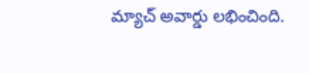మ్యాచ్ అవార్డు లభించింది.